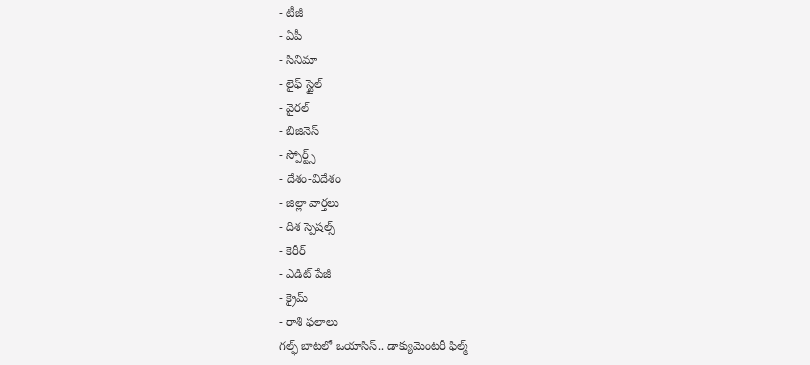- టీజీ
- ఏపీ
- సినిమా
- లైఫ్ స్టైల్
- వైరల్
- బిజినెస్
- స్పోర్ట్స్
- దేశం-విదేశం
- జిల్లా వార్తలు
- దిశ స్పెషల్స్
- కెరీర్
- ఎడిట్ పేజీ
- క్రైమ్
- రాశి ఫలాలు
గల్ఫ్ బాటలో ఒయాసిస్.. డాక్యుమెంటరీ ఫిల్మ్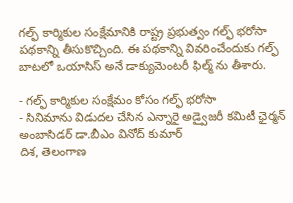గల్ఫ్ కార్మికుల సంక్షేమానికి రాష్ట్ర ప్రభుత్వం గల్ఫ్ భరోసా పథకాన్ని తీసుకొచ్చింది. ఈ పథకాన్ని వివరించేందుకు గల్ఫ్ బాటలో ఒయాసిస్ అనే డాక్యుమెంటరీ ఫిల్మ్ ను తీశారు.

- గల్ఫ్ కార్మికుల సంక్షేమం కోసం గల్ఫ్ భరోసా
- సినిమాను విడుదల చేసిన ఎన్నారై అడ్వైజరీ కమిటీ ఛైర్మన్ అంబాసిడర్ డా.బీఎం వినోద్ కుమార్
దిశ, తెలంగాణ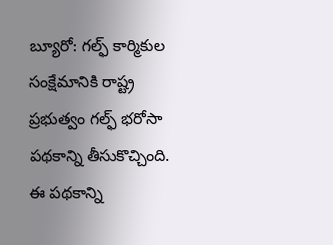బ్యూరో: గల్ఫ్ కార్మికుల సంక్షేమానికి రాష్ట్ర ప్రభుత్వం గల్ఫ్ భరోసా పథకాన్ని తీసుకొచ్చింది. ఈ పథకాన్ని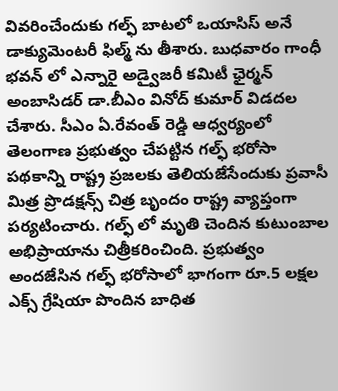వివరించేందుకు గల్ఫ్ బాటలో ఒయాసిస్ అనే డాక్యుమెంటరీ ఫిల్మ్ ను తీశారు. బుధవారం గాంధీ భవన్ లో ఎన్నారై అడ్వైజరీ కమిటీ ఛైర్మన్ అంబాసిడర్ డా.బీఎం వినోద్ కుమార్ విడదల చేశారు. సీఎం ఏ.రేవంత్ రెడ్డి ఆధ్వర్యంలో తెలంగాణ ప్రభుత్వం చేపట్టిన గల్ఫ్ భరోసా పథకాన్ని రాష్ట్ర ప్రజలకు తెలియజేసేందుకు ప్రవాసీ మిత్ర ప్రొడక్షన్స్ చిత్ర బృందం రాష్ట్ర వ్యాప్తంగా పర్యటించారు. గల్ఫ్ లో మృతి చెందిన కుటుంబాల అభిప్రాయాను చిత్రీకరించింది. ప్రభుత్వం అందజేసిన గల్ఫ్ భరోసాలో భాగంగా రూ.5 లక్షల ఎక్స్ గ్రేషియా పొందిన బాధిత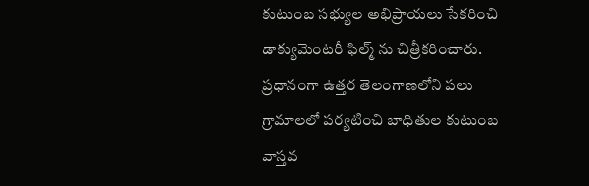కుటుంబ సభ్యుల అభిప్రాయలు సేకరించి డాక్యుమెంటరీ ఫిల్మ్ ను చిత్రీకరించారు. ప్రధానంగా ఉత్తర తెలంగాణలోని పలు గ్రామాలలో పర్యటించి బాధితుల కుటుంబ వాస్తవ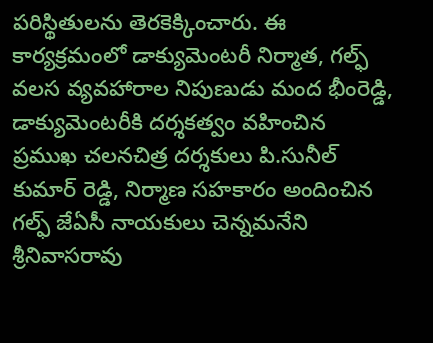పరిస్థితులను తెరకెక్కించారు. ఈ కార్యక్రమంలో డాక్యుమెంటరీ నిర్మాత, గల్ఫ్ వలస వ్యవహారాల నిపుణుడు మంద భీంరెడ్డి, డాక్యుమెంటరీకి దర్శకత్వం వహించిన ప్రముఖ చలనచిత్ర దర్శకులు పి.సునీల్ కుమార్ రెడ్డి, నిర్మాణ సహకారం అందించిన గల్ఫ్ జేఏసీ నాయకులు చెన్నమనేని శ్రీనివాసరావు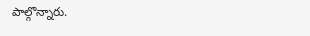పాల్గొన్నారు.